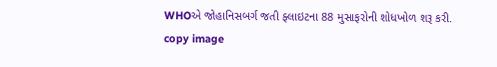WHOએ જોહાનિસબર્ગ જતી ફ્લાઇટના 88 મુસાફરોની શોધખોળ શરૂ કરી.
copy image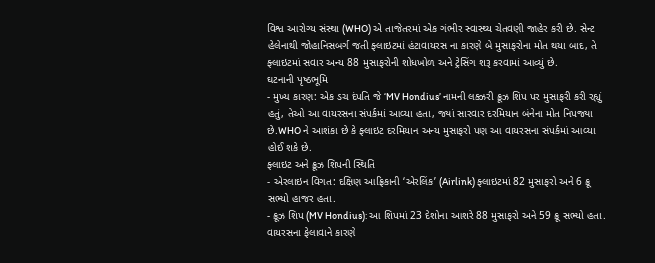વિશ્વ આરોગ્ય સંસ્થા (WHO) એ તાજેતરમાં એક ગંભીર સ્વાસ્થ્ય ચેતવણી જાહેર કરી છે. સેન્ટ હેલેનાથી જોહાનિસબર્ગ જતી ફ્લાઇટમાં હંટાવાયરસ ના કારણે બે મુસાફરોના મોત થયા બાદ, તે ફ્લાઇટમાં સવાર અન્ય 88 મુસાફરોની શોધખોળ અને ટ્રેસિંગ શરૂ કરવામાં આવ્યું છે.
ઘટનાની પૃષ્ઠભૂમિ
- મુખ્ય કારણ: એક ડચ દંપતિ જે ‘MV Hondius’ નામની લક્ઝરી ક્રૂઝ શિપ પર મુસાફરી કરી રહ્યું હતું, તેઓ આ વાયરસના સંપર્કમાં આવ્યા હતા, જ્યાં સારવાર દરમિયાન બંનેના મોત નિપજ્યા છે.WHO ને આશંકા છે કે ફ્લાઇટ દરમિયાન અન્ય મુસાફરો પણ આ વાયરસના સંપર્કમાં આવ્યા હોઈ શકે છે.
ફ્લાઇટ અને ક્રૂઝ શિપની સ્થિતિ
- એરલાઇન વિગત: દક્ષિણ આફ્રિકાની ‘એરલિંક’ (Airlink) ફ્લાઇટમાં 82 મુસાફરો અને 6 ક્રૂ સભ્યો હાજર હતા.
- ક્રૂઝ શિપ (MV Hondius): આ શિપમાં 23 દેશોના આશરે 88 મુસાફરો અને 59 ક્રૂ સભ્યો હતા. વાયરસના ફેલાવાને કારણે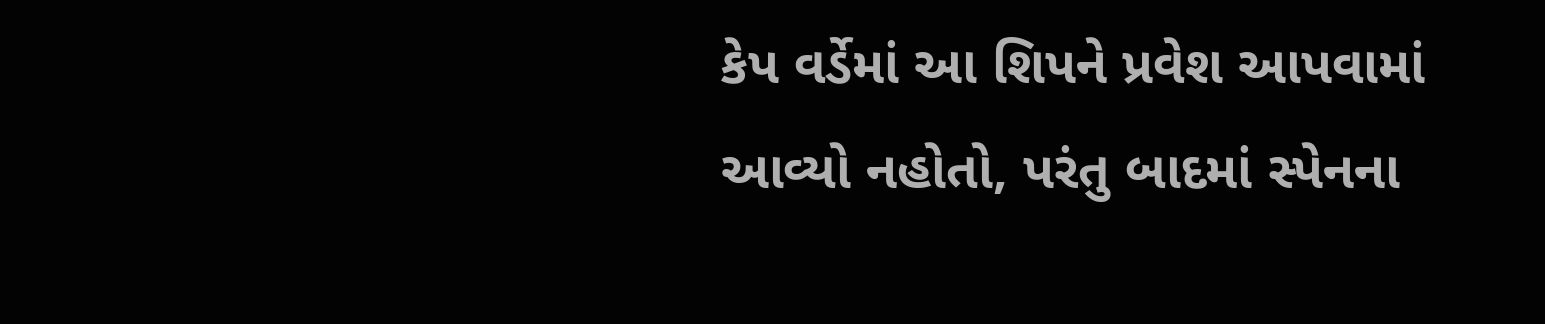કેપ વર્ડેમાં આ શિપને પ્રવેશ આપવામાં આવ્યો નહોતો, પરંતુ બાદમાં સ્પેનના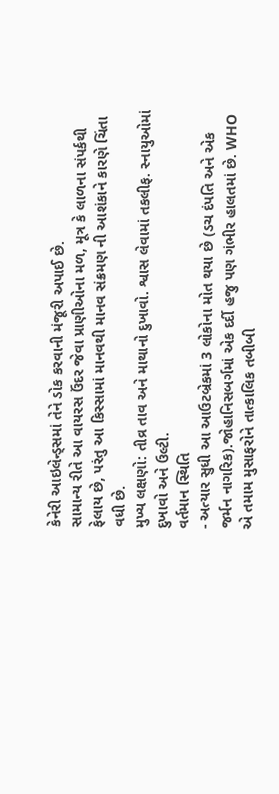કેનેરી આઇલેન્ડ્સમાં તેને ડોક કરવાની મંજૂરી અપાઈ છે.
સામાન્ય રીતે આ વાયરસ ઉંદર જેવા પ્રાણીઓના મળ, મૂત્ર કે લાળના સંપર્કથી ફેલાય છે, પરંતુ આ કિસ્સામાં માનવથી માનવ સંક્રમણ ની આશંકાને કારણે ચિંતા વધી છે.
મુખ્ય લક્ષણો: તીવ્ર તાવ અને માથાનો દુખાવો. શ્વાસ લેવામાં તકલીફ. સ્નાયુઓમાં દુખાવો અને ઉલ્ટી.
વર્તમાન સ્થિતિ
- અત્યાર સુધી આ આઉટબ્રેકમાં 3 લોકોના મોત થયા છે (ડચ દંપતિ અને એક જર્મન નાગરિક).જોહાનિસબર્ગમાં એક દર્દી હજુ પણ ગંભીર હાલતમાં છે. WHO એ તમામ મુસાફરોને તાત્કાલિક તબીબી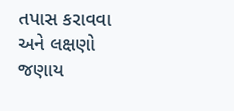તપાસ કરાવવા અને લક્ષણો જણાય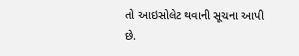તો આઇસોલેટ થવાની સૂચના આપી છે.